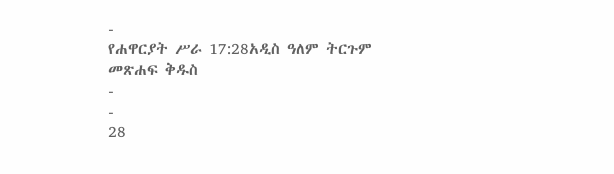-
የሐዋርያት ሥራ 17:28አዲስ ዓለም ትርጉም መጽሐፍ ቅዱስ
-
-
28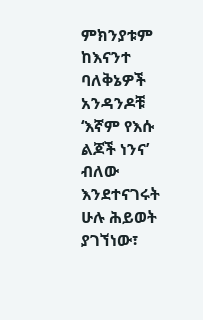ምክንያቱም ከእናንተ ባለቅኔዎች አንዳንዶቹ ‘እኛም የእሱ ልጆች ነንና’ ብለው እንደተናገሩት ሁሉ ሕይወት ያገኘነው፣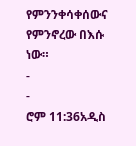የምንንቀሳቀሰውና የምንኖረው በእሱ ነው።
-
-
ሮም 11:36አዲስ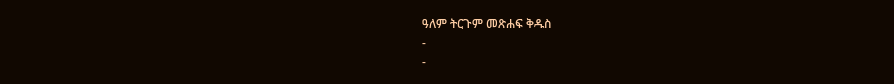ዓለም ትርጉም መጽሐፍ ቅዱስ
-
-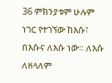36 ምክንያቱም ሁሉም ነገር የተገኘው ከእሱ፣ በእሱና ለእሱ ነው። ለእሱ ለዘላለም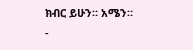ክብር ይሁን። አሜን።
-